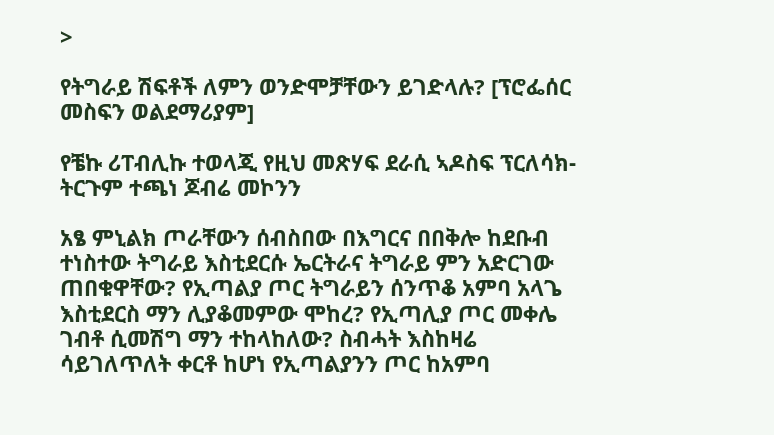>

የትግራይ ሽፍቶች ለምን ወንድሞቻቸውን ይገድላሉ? [ፕሮፌሰር መስፍን ወልደማሪያም]

የቼኩ ሪፐብሊኩ ተወላጂ የዚህ መጽሃፍ ደራሲ ኣዶስፍ ፕርለሳክ- ትርጉም ተጫነ ጆብሬ መኮንን

አፄ ምኒልክ ጦራቸውን ሰብስበው በእግርና በበቅሎ ከደቡብ ተነስተው ትግራይ እስቲደርሱ ኤርትራና ትግራይ ምን አድርገው ጠበቁዋቸው? የኢጣልያ ጦር ትግራይን ሰንጥቆ አምባ አላጌ እስቲደርስ ማን ሊያቆመምው ሞከረ? የኢጣሊያ ጦር መቀሌ ገብቶ ሲመሽግ ማን ተከላከለው? ስብሓት እስከዛሬ ሳይገለጥለት ቀርቶ ከሆነ የኢጣልያንን ጦር ከአምባ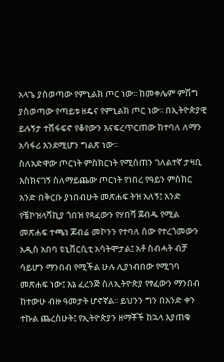አላጌ ያስወጣው የምኒልክ ጦር ነው፡፡ ከመቀሌም ምሽግ ያስወጣው የጣይቱ ዘዴና የምኒልክ ጦር ነው፡፡ በኢትዮጵያዊ ይሉኝታ ተሸፋፍኖ የቆየውን እናፍረጥርጠው ከተባለ ለማን አሳፋሪ እንደሚሆን ግልጽ ነው፡፡
ስለአድዋው ጦርነት ምስክርነት የሚሰጠን ገለልተኛ ታዛቢ እስክናገኝ ስለማይጨው ጦርነት የነበረ የዓይን ምስክር አንድ በቅርቡ ያነበብሁት መጽሐፍ ትዝ አለኝ፤ አንድ የቼኮዝላቫኪያ ጎበዝ የጻፈውን የሃበሻ ጀብዱ የሚል መጽሐፍ ተጫነ ጆብሬ መኮንን የተባለ ሰው የተረጎመውን አዲስ አበባ ዩኒቨርሲቲ አሳትሞታል፤ አቶ ስብሓት ብቻ ሳይሆን ማንበብ የሚችል ሁሉ ሊያነብበው የሚገባ መጽሐፍ ነው፤ እኔ ፈረንጅ ስለኢትዮጵያ የፃፈውን ማንበብ ከተውሁ ብዙ ዓመታት ሆኖኛል፡፡ ይህንን ግን በአንድ ቀን ተኩል ጨረስሁት፤ የኢትዮጵያን ዘማቾች ከኋላ እያጠቁ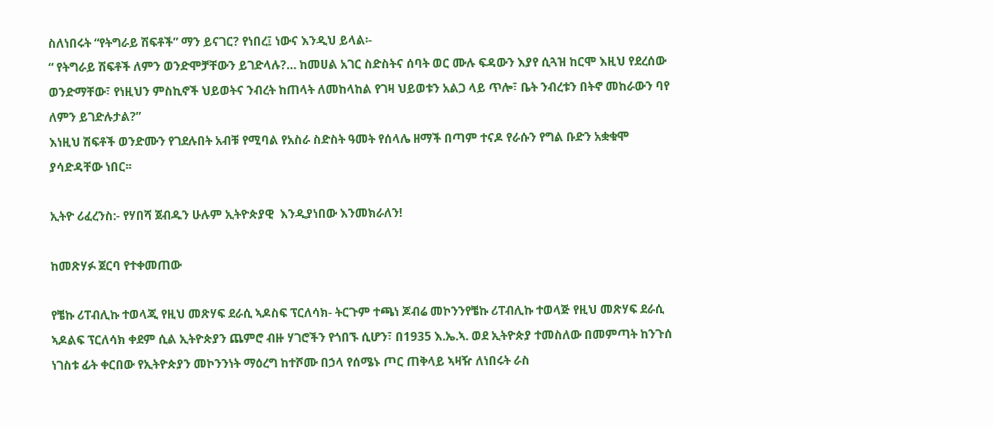ስለነበሩት “የትግራይ ሽፍቶች” ማን ይናገር? የነበረ፤ ነውና እንዲህ ይላል፡-
“ የትግራይ ሽፍቶች ለምን ወንድሞቻቸውን ይገድላሉ?… ከመሀል አገር ስድስትና ሰባት ወር ሙሉ ፍዳውን እያየ ሲጓዝ ከርሞ እዚህ የደረሰው ወንድማቸው፣ የነዚህን ምስኪኖች ህይወትና ንብረት ከጠላት ለመከላከል የገዛ ህይወቱን አልጋ ላይ ጥሎ፣ ቤት ንብረቱን በትኖ መከራውን ባየ ለምን ይገድሉታል?”
እነዚህ ሽፍቶች ወንድሙን የገደሉበት አብቹ የሚባል የአስራ ስድስት ዓመት የሰላሌ ዘማች በጣም ተናዶ የራሱን የግል ቡድን አቋቁሞ ያሳድዳቸው ነበር፡፡

ኢትዮ ሪፈረንስ:- የሃበሻ ጀብዱን ሁሉም ኢትዮጵያዊ  እንዲያነበው እንመክራለን!

ከመጽሃፉ ጀርባ የተቀመጠው

የቼኩ ሪፐብሊኩ ተወላጂ የዚህ መጽሃፍ ደራሲ ኣዶስፍ ፕርለሳክ- ትርጉም ተጫነ ጆብሬ መኮንንየቼኩ ሪፐብሊኩ ተወላጅ የዚህ መጽሃፍ ደራሲ ኣዶልፍ ፕርለሳክ ቀደም ሲል ኢትዮጵያን ጨምሮ ብዙ ሃገሮችን የጎበኙ ሲሆን፣ በ1935 እ.ኤ.ኣ. ወደ ኢትዮጵያ ተመስለው በመምጣት ከንጉሰ ነገስቱ ፊት ቀርበው የኢትዮጵያን መኮንንነት ማዕረግ ከተሾሙ በኃላ የሰሜኑ ጦር ጠቅላይ ኣዛዥ ለነበሩት ራስ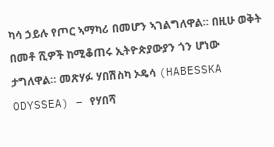ካሳ ኃይሉ የጦር ኣማካሪ በመሆን ኣገልግለዋል። በዚሁ ወቅት በመቶ ሺዎች ከሚቆጠሩ ኢትዮጵያውያን ጎን ሆነው ታግለዋል። መጽሃፉ ሃበሽስካ ኦዴሳ (HABESSKA ODYSSEA) – የሃበሻ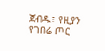ጀብዱ፣ የዚያን የገበሬ ጦር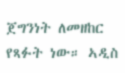ጀግንነት ለመዘከር የጻፉት ነው። ኣዲስ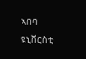ኣበባ ዩኒቨርስቲ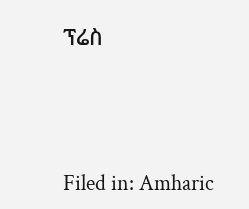ፕሬስ





Filed in: Amharic